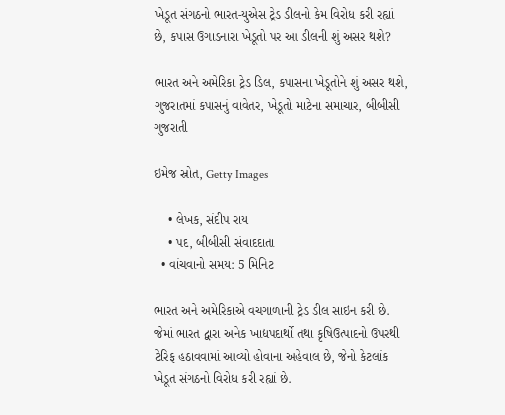ખેડૂત સંગઠનો ભારત-યુએસ ટ્રેડ ડીલનો કેમ વિરોધ કરી રહ્યાં છે, કપાસ ઉગાડનારા ખેડૂતો પર આ ડીલની શું અસર થશે?

ભારત અને અમેરિકા ટ્રેડ ડિલ, કપાસના ખેડૂતોને શું અસર થશે, ગુજરાતમાં કપાસનું વાવેતર, ખેડૂતો માટેના સમાચાર, બીબીસી ગુજરાતી

ઇમેજ સ્રોત, Getty Images

    • લેખક, સંદીપ રાય
    • પદ, બીબીસી સંવાદદાતા
  • વાંચવાનો સમય: 5 મિનિટ

ભારત અને અમેરિકાએ વચગાળાની ટ્રેડ ડીલ સાઇન કરી છે. જેમાં ભારત દ્વારા અનેક ખાદ્યપદાર્થો તથા કૃષિઉત્પાદનો ઉપરથી ટેરિફ હઠાવવામાં આવ્યો હોવાના અહેવાલ છે, જેનો કેટલાંક ખેડૂત સંગઠનો વિરોધ કરી રહ્યાં છે.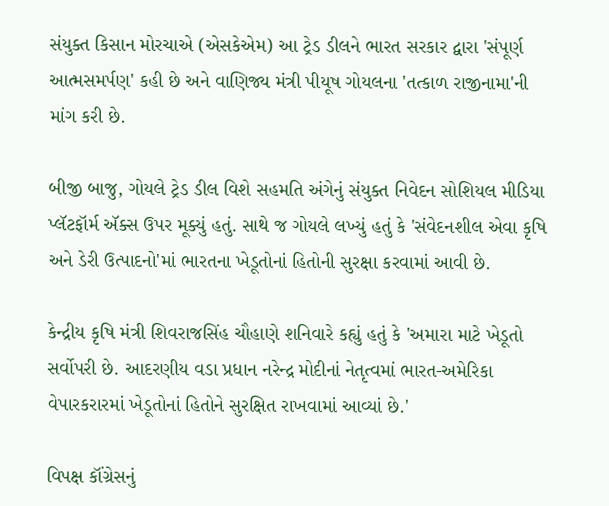સંયુક્ત કિસાન મોરચાએ (એસકેએમ) આ ટ્રેડ ડીલને ભારત સરકાર દ્વારા 'સંપૂર્ણ આત્મસમર્પણ' કહી છે અને વાણિજ્ય મંત્રી પીયૂષ ગોયલના 'તત્કાળ રાજીનામા'ની માંગ કરી છે.

બીજી બાજુ, ગોયલે ટ્રેડ ડીલ વિશે સહમતિ અંગેનું સંયુક્ત નિવેદન સોશિયલ મીડિયા પ્લૅટફૉર્મ ઍક્સ ઉપર મૂક્યું હતું. સાથે જ ગોયલે લખ્યું હતું કે 'સંવેદનશીલ એવા કૃષિ અને ડેરી ઉત્પાદનો'માં ભારતના ખેડૂતોનાં હિતોની સુરક્ષા કરવામાં આવી છે.

કેન્દ્રીય કૃષિ મંત્રી શિવરાજસિંહ ચૌહાણે શનિવારે કહ્યું હતું કે 'અમારા માટે ખેડૂતો સર્વોપરી છે. આદરણીય વડા પ્રધાન નરેન્દ્ર મોદીનાં નેતૃત્વમાં ભારત-અમેરિકા વેપારકરારમાં ખેડૂતોનાં હિતોને સુરક્ષિત રાખવામાં આવ્યાં છે.'

વિપક્ષ કૉંગ્રેસનું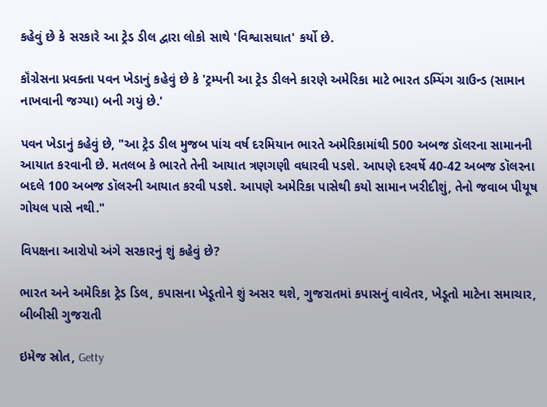કહેવું છે કે સરકારે આ ટ્રેડ ડીલ દ્વારા લોકો સાથે 'વિશ્વાસઘાત' કર્યો છે.

કૉંગ્રેસના પ્રવક્તા પવન ખેડાનું કહેવું છે કે 'ટ્રમ્પની આ ટ્રેડ ડીલને કારણે અમેરિકા માટે ભારત ડમ્પિંગ ગ્રાઉન્ડ (સામાન નાખવાની જગ્યા) બની ગયું છે.'

પવન ખેડાનું કહેવું છે, "આ ટ્રેડ ડીલ મુજબ પાંચ વર્ષ દરમિયાન ભારતે અમેરિકામાંથી 500 અબજ ડૉલરના સામાનની આયાત કરવાની છે. મતલબ કે ભારતે તેની આયાત ત્રણગણી વધારવી પડશે. આપણે દરવર્ષે 40-42 અબજ ડૉલરના બદલે 100 અબજ ડૉલરની આયાત કરવી પડશે. આપણે અમેરિકા પાસેથી કયો સામાન ખરીદીશું, તેનો જવાબ પીયૂષ ગોયલ પાસે નથી."

વિપક્ષના આરોપો અંગે સરકારનું શું કહેવું છે?

ભારત અને અમેરિકા ટ્રેડ ડિલ, કપાસના ખેડૂતોને શું અસર થશે, ગુજરાતમાં કપાસનું વાવેતર, ખેડૂતો માટેના સમાચાર, બીબીસી ગુજરાતી

ઇમેજ સ્રોત, Getty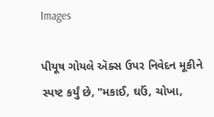Images

પીયૂષ ગોયલે ઍક્સ ઉપર નિવેદન મૂકીને સ્પષ્ટ કર્યું છે, "મકાઈ, ઘઉં, ચોખા,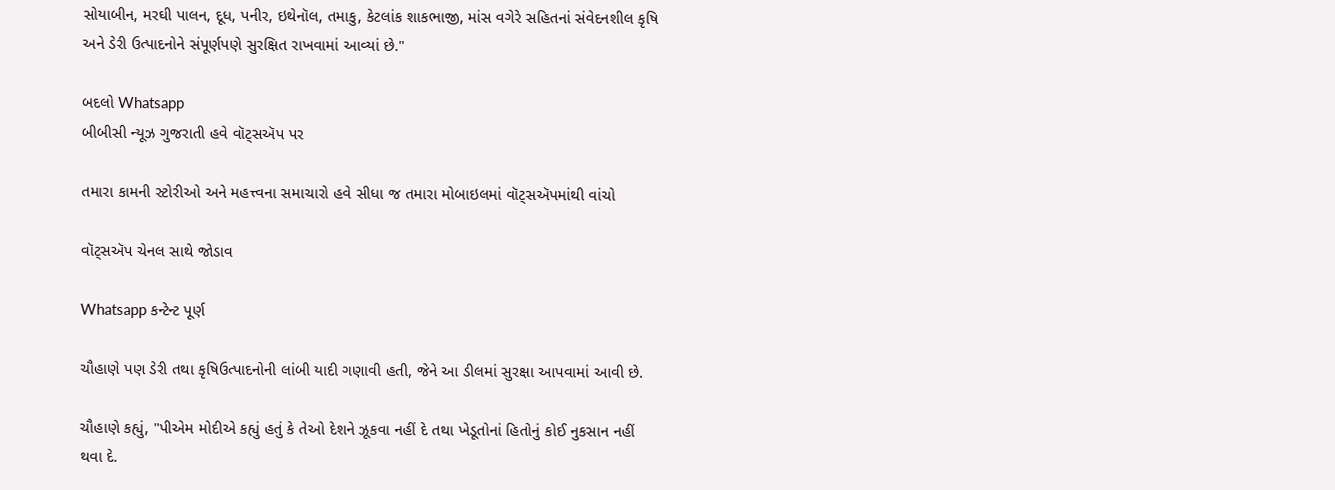સોયાબીન, મરઘી પાલન, દૂધ, પનીર, ઇથેનૉલ, તમાકુ, કેટલાંક શાકભાજી, માંસ વગેરે સહિતનાં સંવેદનશીલ કૃષિ અને ડેરી ઉત્પાદનોને સંપૂર્ણપણે સુરક્ષિત રાખવામાં આવ્યાં છે."

બદલો Whatsapp
બીબીસી ન્યૂઝ ગુજરાતી હવે વૉટ્સઍપ પર

તમારા કામની સ્ટોરીઓ અને મહત્ત્વના સમાચારો હવે સીધા જ તમારા મોબાઇલમાં વૉટ્સઍપમાંથી વાંચો

વૉટ્સઍપ ચેનલ સાથે જોડાવ

Whatsapp કન્ટેન્ટ પૂર્ણ

ચૌહાણે પણ ડેરી તથા કૃષિઉત્પાદનોની લાંબી યાદી ગણાવી હતી, જેને આ ડીલમાં સુરક્ષા આપવામાં આવી છે.

ચૌહાણે કહ્યું, "પીએમ મોદીએ કહ્યું હતું કે તેઓ દેશને ઝૂકવા નહીં દે તથા ખેડૂતોનાં હિતોનું કોઈ નુકસાન નહીં થવા દે.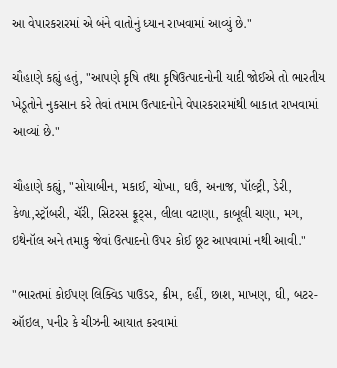આ વેપારકરારમાં એ બંને વાતોનું ધ્યાન રાખવામાં આવ્યું છે."

ચૌહાણે કહ્યું હતું, "આપણે કૃષિ તથા કૃષિઉત્પાદનોની યાદી જોઈએ તો ભારતીય ખેડૂતોને નુકસાન કરે તેવાં તમામ ઉત્પાદનોને વેપારકરારમાંથી બાકાત રાખવામાં આવ્યાં છે."

ચૌહાણે કહ્યું, "સોયાબીન, મકાઈ, ચોખા, ઘઉં, અનાજ, પૉલ્ટ્રી, ડેરી, કેળા,સ્ટ્રૉબરી, ચૅરી, સિટરસ ફ્રૂટ્સ, લીલા વટાણા, કાબૂલી ચણા, મગ, ઇથેનૉલ અને તમાકુ જેવાં ઉત્પાદનો ઉપર કોઈ છૂટ આપવામાં નથી આવી."

"ભારતમાં કોઈપણ લિક્વિડ પાઉડર, ક્રીમ, દહીં, છાશ, માખણ, ઘી, બટર-ઑઇલ, પનીર કે ચીઝની આયાત કરવામાં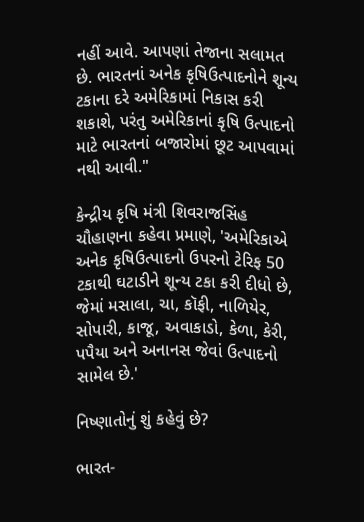નહીં આવે. આપણાં તેજાના સલામત છે. ભારતનાં અનેક કૃષિઉત્પાદનોને શૂન્ય ટકાના દરે અમેરિકામાં નિકાસ કરી શકાશે, પરંતુ અમેરિકાનાં કૃષિ ઉત્પાદનો માટે ભારતનાં બજારોમાં છૂટ આપવામાં નથી આવી."

કેન્દ્રીય કૃષિ મંત્રી શિવરાજસિંહ ચૌહાણના કહેવા પ્રમાણે, 'અમેરિકાએ અનેક કૃષિઉત્પાદનો ઉપરનો ટેરિફ 50 ટકાથી ઘટાડીને શૂન્ય ટકા કરી દીધો છે, જેમાં મસાલા, ચા, કૉફી, નાળિયેર, સોપારી, કાજૂ, અવાકાડો, કેળા, કેરી, પપૈયા અને અનાનસ જેવાં ઉત્પાદનો સામેલ છે.'

નિષ્ણાતોનું શું કહેવું છે?

ભારત-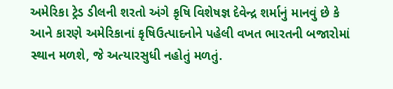અમેરિકા ટ્રેડ ડીલની શરતો અંગે કૃષિ વિશેષજ્ઞ દેવેન્દ્ર શર્માનું માનવું છે કે આને કારણે અમેરિકાનાં કૃષિઉત્પાદનોને પહેલી વખત ભારતની બજારોમાં સ્થાન મળશે, જે અત્યારસુધી નહોતું મળતું.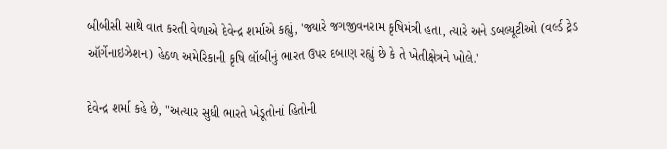બીબીસી સાથે વાત કરતી વેળાએ દેવેન્દ્ર શર્માએ કહ્યું, 'જ્યારે જગજીવનરામ કૃષિમંત્રી હતા, ત્યારે અને ડબલ્યૂટીઓ (વર્લ્ડ ટ્રેડ ઑર્ગેનાઇઝેશન) હેઠળ અમેરિકાની કૃષિ લૉબીનું ભારત ઉપર દબાણ રહ્યું છે કે તે ખેતીક્ષેત્રને ખોલે.'

દેવેન્દ્ર શર્મા કહે છે, "અત્યાર સુધી ભારતે ખેડૂતોનાં હિતોની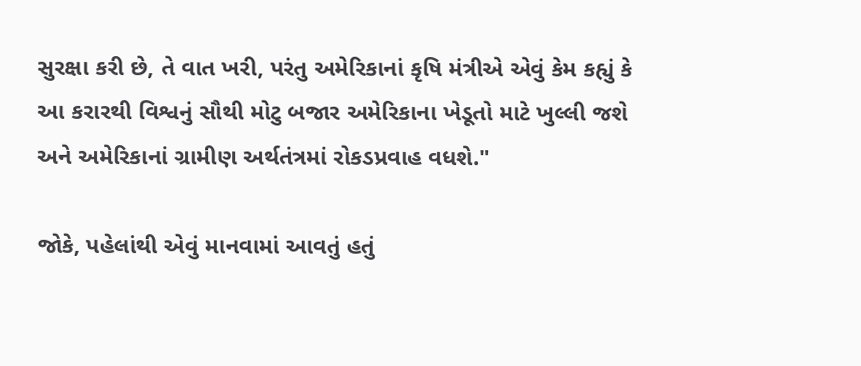સુરક્ષા કરી છે, તે વાત ખરી, પરંતુ અમેરિકાનાં કૃષિ મંત્રીએ એવું કેમ કહ્યું કે આ કરારથી વિશ્વનું સૌથી મોટુ બજાર અમેરિકાના ખેડૂતો માટે ખુલ્લી જશે અને અમેરિકાનાં ગ્રામીણ અર્થતંત્રમાં રોકડપ્રવાહ વધશે."

જોકે, પહેલાંથી એવું માનવામાં આવતું હતું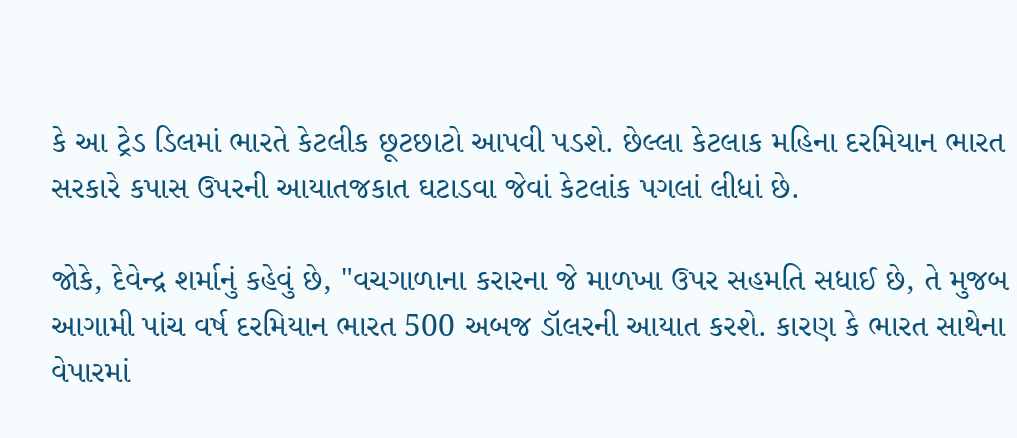કે આ ટ્રેડ ડિલમાં ભારતે કેટલીક છૂટછાટો આપવી પડશે. છેલ્લા કેટલાક મહિના દરમિયાન ભારત સરકારે કપાસ ઉપરની આયાતજકાત ઘટાડવા જેવાં કેટલાંક પગલાં લીધાં છે.

જોકે, દેવેન્દ્ર શર્માનું કહેવું છે, "વચગાળાના કરારના જે માળખા ઉપર સહમતિ સધાઈ છે, તે મુજબ આગામી પાંચ વર્ષ દરમિયાન ભારત 500 અબજ ડૉલરની આયાત કરશે. કારણ કે ભારત સાથેના વેપારમાં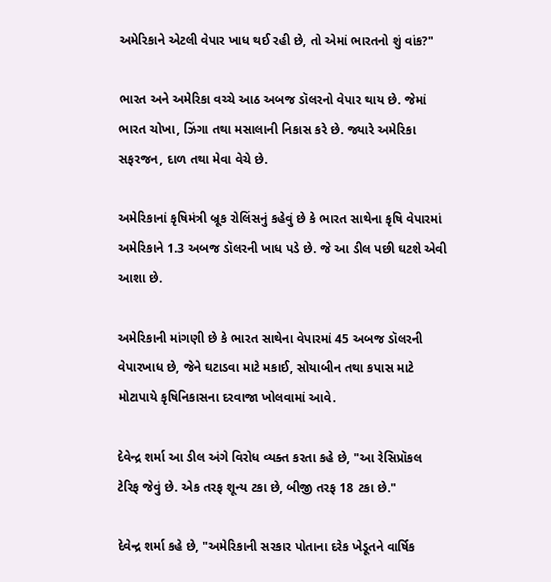અમેરિકાને એટલી વેપાર ખાધ થઈ રહી છે, તો એમાં ભારતનો શું વાંક?"

ભારત અને અમેરિકા વચ્ચે આઠ અબજ ડૉલરનો વેપાર થાય છે. જેમાં ભારત ચોખા, ઝિંગા તથા મસાલાની નિકાસ કરે છે. જ્યારે અમેરિકા સફરજન, દાળ તથા મેવા વેચે છે.

અમેરિકાનાં કૃષિમંત્રી બ્રૂક રોલિંસનું કહેવું છે કે ભારત સાથેના કૃષિ વેપારમાં અમેરિકાને 1.3 અબજ ડૉલરની ખાધ પડે છે. જે આ ડીલ પછી ઘટશે એવી આશા છે.

અમેરિકાની માંગણી છે કે ભારત સાથેના વેપારમાં 45 અબજ ડૉલરની વેપારખાધ છે, જેને ઘટાડવા માટે મકાઈ, સોયાબીન તથા કપાસ માટે મોટાપાયે કૃષિનિકાસના દરવાજા ખોલવામાં આવે.

દેવેન્દ્ર શર્મા આ ડીલ અંગે વિરોધ વ્યક્ત કરતા કહે છે, "આ રેસિપ્રૉકલ ટેરિફ જેવું છે. એક તરફ શૂન્ય ટકા છે, બીજી તરફ 18 ટકા છે."

દેવેન્દ્ર શર્મા કહે છે, "અમેરિકાની સરકાર પોતાના દરેક ખેડૂતને વાર્ષિક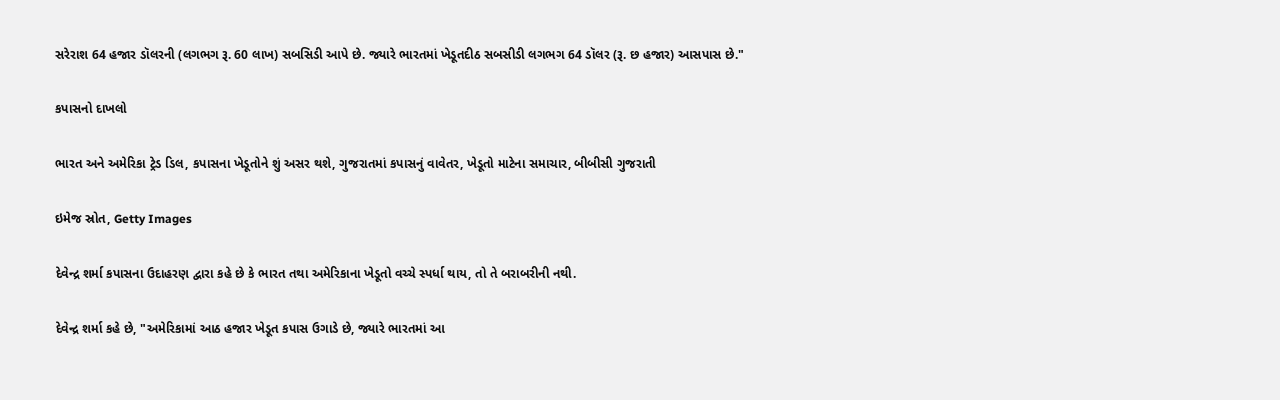સરેરાશ 64 હજાર ડૉલરની (લગભગ રૂ. 60 લાખ) સબસિડી આપે છે. જ્યારે ભારતમાં ખેડૂતદીઠ સબસીડી લગભગ 64 ડૉલર (રૂ. છ હજાર) આસપાસ છે."

કપાસનો દાખલો

ભારત અને અમેરિકા ટ્રેડ ડિલ, કપાસના ખેડૂતોને શું અસર થશે, ગુજરાતમાં કપાસનું વાવેતર, ખેડૂતો માટેના સમાચાર, બીબીસી ગુજરાતી

ઇમેજ સ્રોત, Getty Images

દેવેન્દ્ર શર્મા કપાસના ઉદાહરણ દ્વારા કહે છે કે ભારત તથા અમેરિકાના ખેડૂતો વચ્ચે સ્પર્ધા થાય, તો તે બરાબરીની નથી.

દેવેન્દ્ર શર્મા કહે છે, "અમેરિકામાં આઠ હજાર ખેડૂત કપાસ ઉગાડે છે, જ્યારે ભારતમાં આ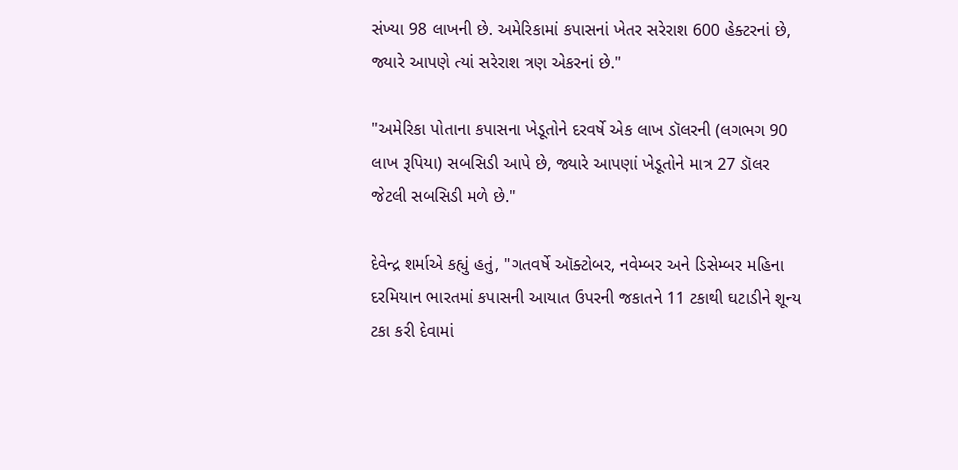સંખ્યા 98 લાખની છે. અમેરિકામાં કપાસનાં ખેતર સરેરાશ 600 હેક્ટરનાં છે, જ્યારે આપણે ત્યાં સરેરાશ ત્રણ એકરનાં છે."

"અમેરિકા પોતાના કપાસના ખેડૂતોને દરવર્ષે એક લાખ ડૉલરની (લગભગ 90 લાખ રૂપિયા) સબસિડી આપે છે, જ્યારે આપણાં ખેડૂતોને માત્ર 27 ડૉલર જેટલી સબસિડી મળે છે."

દેવેન્દ્ર શર્માએ કહ્યું હતું, "ગતવર્ષે ઑક્ટોબર, નવેમ્બર અને ડિસેમ્બર મહિના દરમિયાન ભારતમાં કપાસની આયાત ઉપરની જકાતને 11 ટકાથી ઘટાડીને શૂન્ય ટકા કરી દેવામાં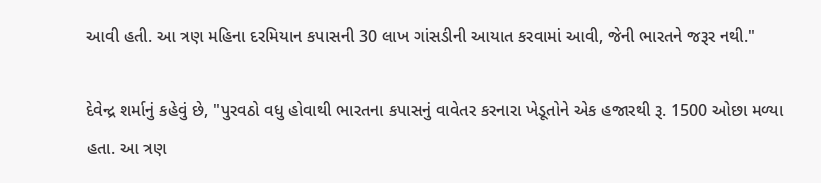આવી હતી. આ ત્રણ મહિના દરમિયાન કપાસની 30 લાખ ગાંસડીની આયાત કરવામાં આવી, જેની ભારતને જરૂર નથી."

દેવેન્દ્ર શર્માનું કહેવું છે, "પુરવઠો વધુ હોવાથી ભારતના કપાસનું વાવેતર કરનારા ખેડૂતોને એક હજારથી રૂ. 1500 ઓછા મળ્યા હતા. આ ત્રણ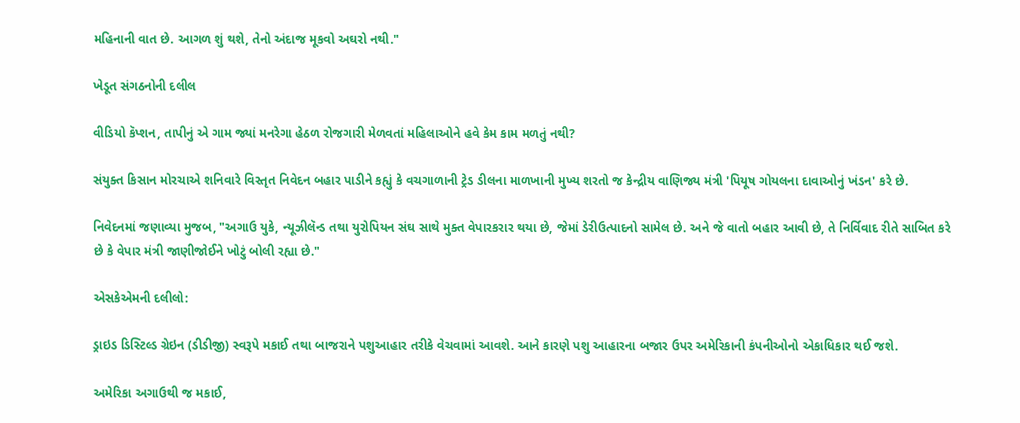મહિનાની વાત છે. આગળ શું થશે, તેનો અંદાજ મૂકવો અઘરો નથી."

ખેડૂત સંગઠનોની દલીલ

વીડિયો કૅપ્શન, તાપીનું એ ગામ જ્યાં મનરેગા હેઠળ રોજગારી મેળવતાં મહિલાઓને હવે કેમ કામ મળતું નથી?

સંયુક્ત કિસાન મોરચાએ શનિવારે વિસ્તૃત નિવેદન બહાર પાડીને કહ્યું કે વચગાળાની ટ્રેડ ડીલના માળખાની મુખ્ય શરતો જ કેન્દ્રીય વાણિજ્ય મંત્રી 'પિયૂષ ગોયલના દાવાઓનું ખંડન' કરે છે.

નિવેદનમાં જણાવ્યા મુજબ, "અગાઉ યુકે, ન્યૂઝીલૅન્ડ તથા યુરોપિયન સંઘ સાથે મુક્ત વેપારકરાર થયા છે, જેમાં ડેરીઉત્પાદનો સામેલ છે. અને જે વાતો બહાર આવી છે, તે નિર્વિવાદ રીતે સાબિત કરે છે કે વેપાર મંત્રી જાણીજોઈને ખોટું બોલી રહ્યા છે."

એસકેએમની દલીલો:

ડ્રાઇડ ડિસ્ટિલ્ડ ગ્રેઇન (ડીડીજી) સ્વરૂપે મકાઈ તથા બાજરાને પશુઆહાર તરીકે વેચવામાં આવશે. આને કારણે પશુ આહારના બજાર ઉપર અમેરિકાની કંપનીઓનો એકાધિકાર થઈ જશે.

અમેરિકા અગાઉથી જ મકાઈ,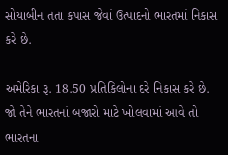સોયાબીન તતા કપાસ જેવાં ઉત્પાદનો ભારતમાં નિકાસ કરે છે.

અમેરિકા રૂ. 18.50 પ્રતિકિલોના દરે નિકાસ કરે છે. જો તેને ભારતનાં બજારો માટે ખોલવામાં આવે તો ભારતના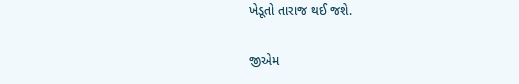ખેડૂતો તારાજ થઈ જશે.

જીએમ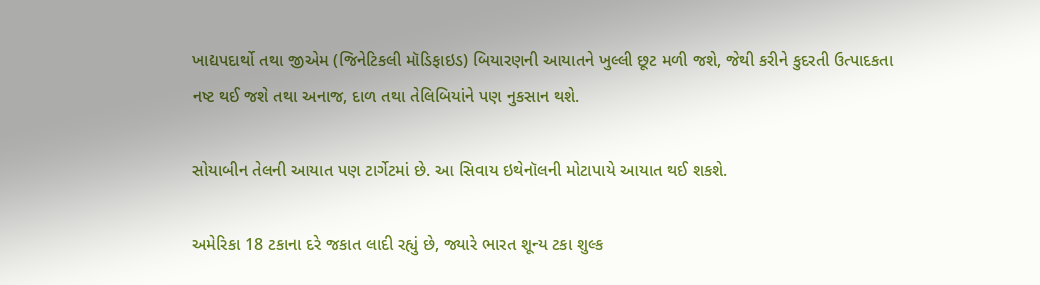ખાદ્યપદાર્થો તથા જીએમ (જિનેટિકલી મૉડિફાઇડ) બિયારણની આયાતને ખુલ્લી છૂટ મળી જશે, જેથી કરીને કુદરતી ઉત્પાદકતા નષ્ટ થઈ જશે તથા અનાજ, દાળ તથા તેલિબિયાંને પણ નુકસાન થશે.

સોયાબીન તેલની આયાત પણ ટાર્ગેટમાં છે. આ સિવાય ઇથેનૉલની મોટાપાયે આયાત થઈ શકશે.

અમેરિકા 18 ટકાના દરે જકાત લાદી રહ્યું છે, જ્યારે ભારત શૂન્ય ટકા શુલ્ક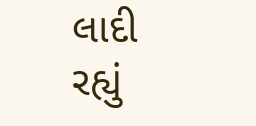લાદી રહ્યું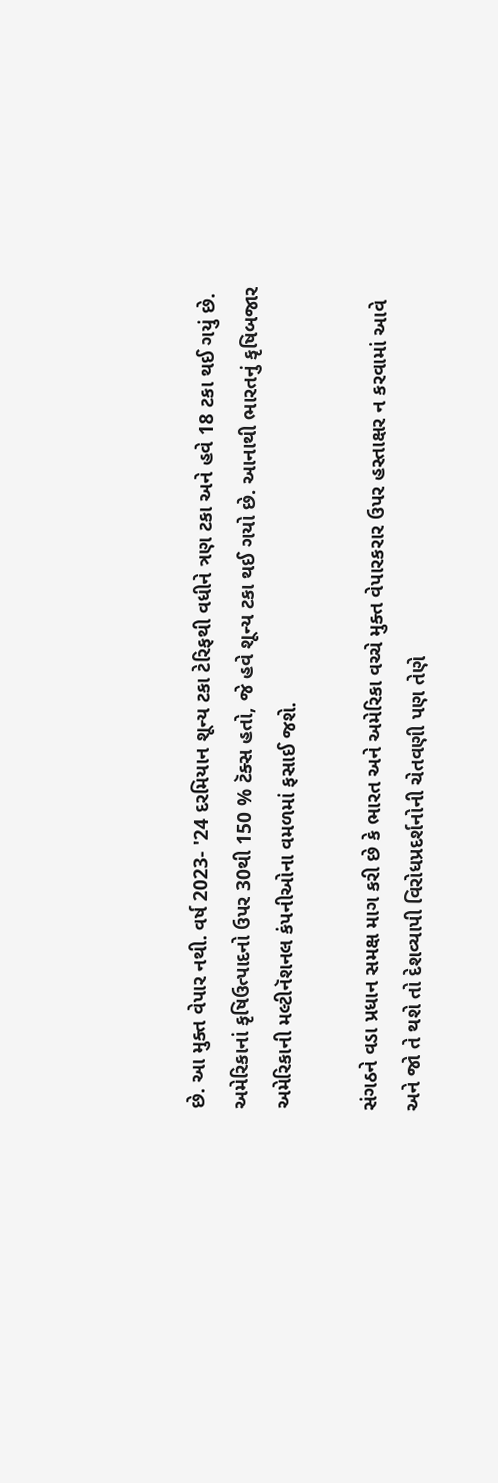છે. આ મુક્ત વેપાર નથી. વર્ષ 2023- '24 દરમિયાન શૂન્ય ટકા ટેરિફથી વધીને ત્રણ ટકા અને હવે 18 ટકા થઈ ગયું છે. અમેરિકાનાં કૃષિઉત્પાદનો ઉપર 30થી 150 % ટૅક્સ હતો, જે હવે શૂન્ય ટકા થઈ ગયો છે. આનાથી ભારતનું કૃષિબજાર અમેરિકાની મલ્ટીનૅશનલ કંપનીઓના વમળમાં ફસાઈ જશે.

સંગઠને વડા પ્રધાન સમક્ષ માગ કરી છે કે ભારત અને અમેરિકા વચ્ચે મુક્ત વેપારકરાર ઉપર હસ્તાક્ષર ન કરવામાં આવે અને જો તે થશે તો દેશવ્યાપી વિરોધપ્રદર્શનોની ચેતવણી પણ તેણે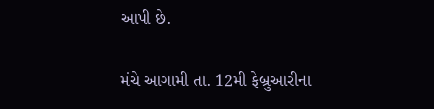આપી છે.

મંચે આગામી તા. 12મી ફેબ્રુઆરીના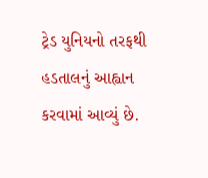ટ્રેડ યુનિયનો તરફથી હડતાલનું આહ્વાન કરવામાં આવ્યું છે.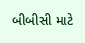બીબીસી માટે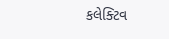કલેક્ટિવ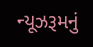ન્યૂઝરૂમનું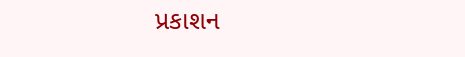પ્રકાશન